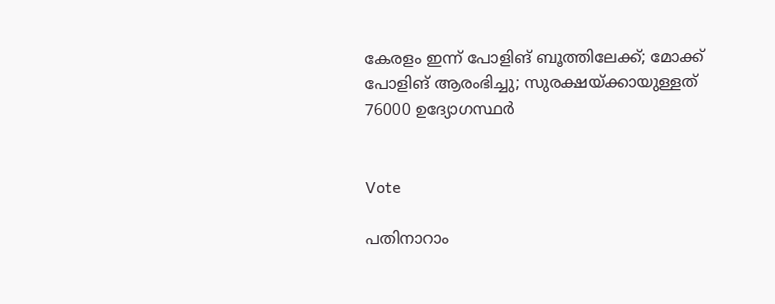കേരളം ഇന്ന് പോളിങ് ബൂത്തിലേക്ക്; മോക്ക് പോളിങ് ആരംഭിച്ചു; സുരക്ഷയ്ക്കായുള്ളത് 76000 ഉദ്യോഗസ്ഥര്‍


Vote

പതിനാറാം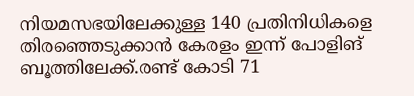നിയമസഭയിലേക്കുള്ള 140 പ്രതിനിധികളെ തിരഞ്ഞെടുക്കാന്‍ കേരളം ഇന്ന് പോളിങ് ബൂത്തിലേക്ക്.രണ്ട് കോടി 71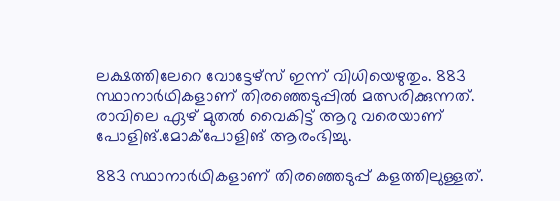ലക്ഷത്തിലേറെ വോട്ടേഴ്‌സ് ഇന്ന് വിധിയെഴുതും. 883 സ്ഥാനാര്‍ഥികളാണ് തിരഞ്ഞെടുപ്പില്‍ മത്സരിക്കുന്നത്. രാവിലെ ഏഴ് മുതല്‍ വൈകിട്ട് ആറു വരെയാണ് പോളിങ്.മോക്‌പോളിങ് ആരംഭിച്ചു.

883 സ്ഥാനാര്‍ഥികളാണ് തിരഞ്ഞെടുപ്പ് കളത്തിലുള്ളത്.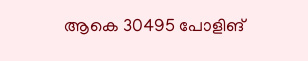ആകെ 30495 പോളിങ്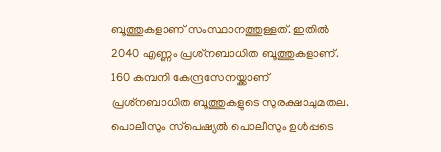ബൂത്തുകളാണ് സംസ്ഥാനത്തുള്ളത്. ഇതില്‍ 2040 എണ്ണം പ്രശ്‌നബാധിത ബൂത്തുകളാണ്. 160 കമ്പനി കേന്ദ്രസേനയ്ക്കാണ് പ്രശ്‌നബാധിത ബൂത്തുകളുടെ സുരക്ഷാചുമതല. പൊലീസും സ്‌പെഷ്യല്‍ പൊലീസും ഉള്‍പ്പടെ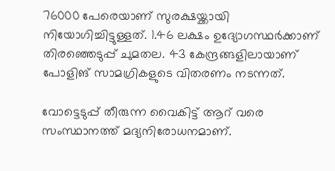76000 പേരെയാണ് സുരക്ഷയ്ക്കായി നിയോഗിച്ചിട്ടുള്ളത്. 1.46 ലക്ഷം ഉദ്യോഗസ്ഥര്‍ക്കാണ് തിരഞ്ഞെടുപ്പ് ചുമതല. 43 കേന്ദ്രങ്ങളിലായാണ് പോളിങ് സാമഗ്രികളുടെ വിതരണം നടന്നത്.

വോട്ടെടുപ്പ് തീരുന്ന വൈകിട്ട് ആറ് വരെ സംസ്ഥാനത്ത് മദ്യനിരോധനമാണ്.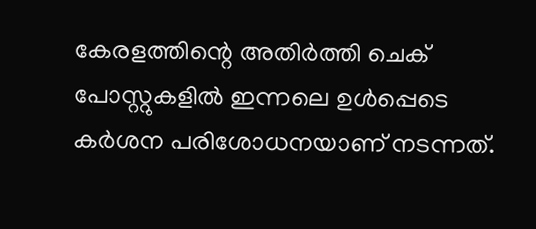കേരളത്തിന്റെ അതിര്‍ത്തി ചെക് പോസ്റ്റുകളില്‍ ഇന്നലെ ഉള്‍പ്പെടെ കര്‍ശന പരിശോധനയാണ് നടന്നത്.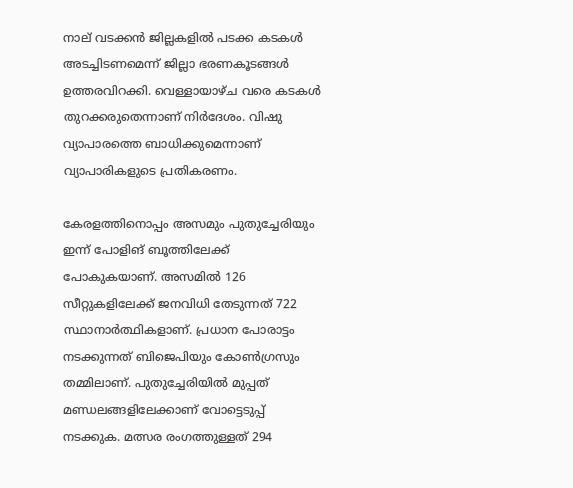നാല് വടക്കന്‍ ജില്ലകളില്‍ പടക്ക കടകള്‍ അടച്ചിടണമെന്ന് ജില്ലാ ഭരണകൂടങ്ങള്‍ ഉത്തരവിറക്കി. വെള്ളായാഴ്ച വരെ കടകള്‍ തുറക്കരുതെന്നാണ് നിര്‍ദേശം. വിഷു വ്യാപാരത്തെ ബാധിക്കുമെന്നാണ് വ്യാപാരികളുടെ പ്രതികരണം.

കേരളത്തിനൊപ്പം അസമും പുതുച്ചേരിയും ഇന്ന് പോളിങ് ബൂത്തിലേക്ക് പോകുകയാണ്. അസമില്‍ 126 സീറ്റുകളിലേക്ക് ജനവിധി തേടുന്നത് 722 സ്ഥാനാര്‍ത്ഥികളാണ്. പ്രധാന പോരാട്ടം നടക്കുന്നത് ബിജെപിയും കോണ്‍ഗ്രസും തമ്മിലാണ്. പുതുച്ചേരിയില്‍ മുപ്പത് മണ്ഡലങ്ങളിലേക്കാണ് വോട്ടെടുപ്പ് നടക്കുക. മത്സര രംഗത്തുള്ളത് 294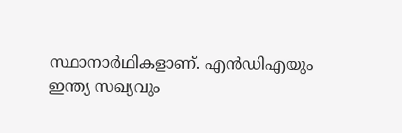സ്ഥാനാര്‍ഥികളാണ്. എന്‍ഡിഎയും ഇന്ത്യ സഖ്യവും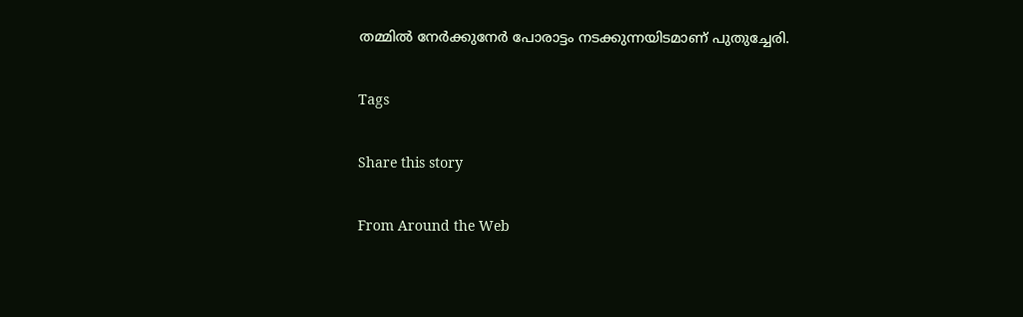തമ്മില്‍ നേര്‍ക്കുനേര്‍ പോരാട്ടം നടക്കുന്നയിടമാണ് പുതുച്ചേരി.

Tags

Share this story

From Around the Web